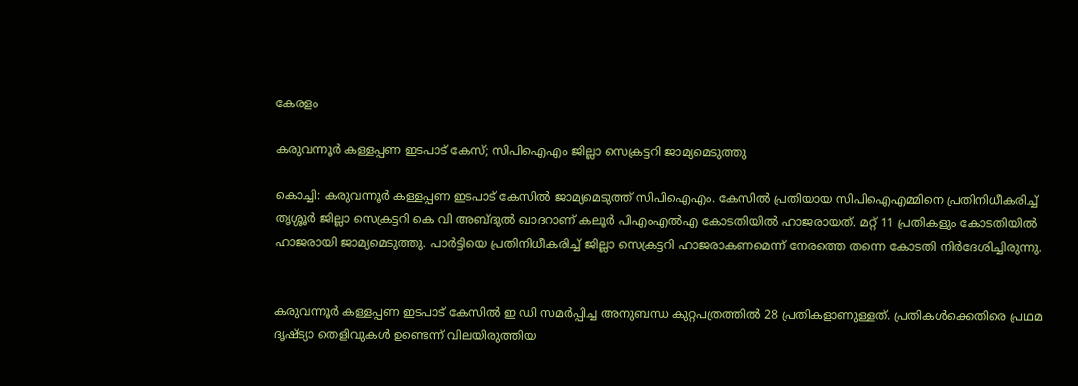കേരളം

കരുവന്നൂര്‍ കള്ളപ്പണ ഇടപാട് കേസ്; സിപിഐഎം ജില്ലാ സെക്രട്ടറി ജാമ്യമെടുത്തു

കൊച്ചി: കരുവന്നൂര്‍ കള്ളപ്പണ ഇടപാട് കേസില്‍ ജാമ്യമെടുത്ത് സിപിഐഎം. കേസില്‍ പ്രതിയായ സിപിഐഎമ്മിനെ പ്രതിനിധീകരിച്ച് തൃശ്ശൂര്‍ ജില്ലാ സെക്രട്ടറി കെ വി അബ്ദുല്‍ ഖാദറാണ് കലൂര്‍ പിഎംഎല്‍എ കോടതിയില്‍ ഹാജരായത്. മറ്റ് 11 പ്രതികളും കോടതിയില്‍ ഹാജരായി ജാമ്യമെടുത്തു. പാര്‍ട്ടിയെ പ്രതിനിധീകരിച്ച് ജില്ലാ സെക്രട്ടറി ഹാജരാകണമെന്ന് നേരത്തെ തന്നെ കോടതി നിര്‍ദേശിച്ചിരുന്നു.


കരുവന്നൂര്‍ കള്ളപ്പണ ഇടപാട് കേസില്‍ ഇ ഡി സമര്‍പ്പിച്ച അനുബന്ധ കുറ്റപത്രത്തില്‍ 28 പ്രതികളാണുള്ളത്. പ്രതികള്‍ക്കെതിരെ പ്രഥമ ദൃഷ്ട്യാ തെളിവുകള്‍ ഉണ്ടെന്ന് വിലയിരുത്തിയ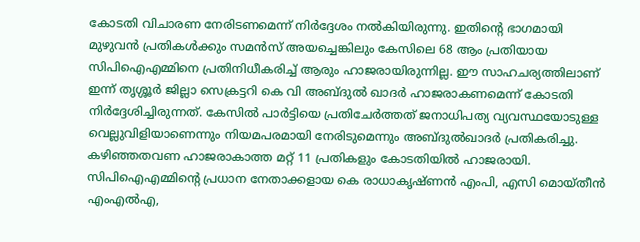കോടതി വിചാരണ നേരിടണമെന്ന് നിര്‍ദ്ദേശം നല്‍കിയിരുന്നു. ഇതിന്റെ ഭാഗമായി മുഴുവന്‍ പ്രതികള്‍ക്കും സമന്‍സ് അയച്ചെങ്കിലും കേസിലെ 68 ആം പ്രതിയായ സിപിഐഎമ്മിനെ പ്രതിനിധീകരിച്ച് ആരും ഹാജരായിരുന്നില്ല. ഈ സാഹചര്യത്തിലാണ് ഇന്ന് തൃശ്ശൂര്‍ ജില്ലാ സെക്രട്ടറി കെ വി അബ്ദുല്‍ ഖാദര്‍ ഹാജരാകണമെന്ന് കോടതി നിര്‍ദ്ദേശിച്ചിരുന്നത്. കേസില്‍ പാര്‍ട്ടിയെ പ്രതിചേര്‍ത്തത് ജനാധിപത്യ വ്യവസ്ഥയോടുള്ള വെല്ലുവിളിയാണെന്നും നിയമപരമായി നേരിടുമെന്നും അബ്ദുല്‍ഖാദര്‍ പ്രതികരിച്ചു. കഴിഞ്ഞതവണ ഹാജരാകാത്ത മറ്റ് 11 പ്രതികളും കോടതിയില്‍ ഹാജരായി. സിപിഐഎമ്മിന്റെ പ്രധാന നേതാക്കളായ കെ രാധാകൃഷ്ണന്‍ എംപി, എസി മൊയ്തീന്‍ എംഎല്‍എ,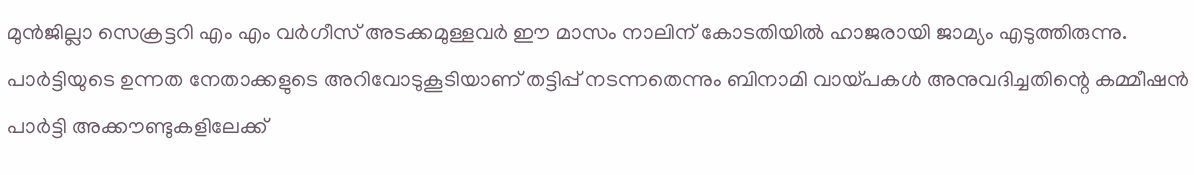മുന്‍ജില്ലാ സെക്രട്ടറി എം എം വര്‍ഗീസ് അടക്കമുള്ളവര്‍ ഈ മാസം നാലിന് കോടതിയില്‍ ഹാജരായി ജാമ്യം എടുത്തിരുന്നു. പാര്‍ട്ടിയുടെ ഉന്നത നേതാക്കളുടെ അറിവോടുകൂടിയാണ് തട്ടിപ്പ് നടന്നതെന്നും ബിനാമി വായ്പകള്‍ അനുവദിച്ചതിന്റെ കമ്മീഷന്‍ പാര്‍ട്ടി അക്കൗണ്ടുകളിലേക്ക്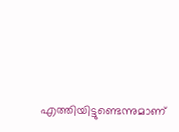എത്തിയിട്ടുണ്ടെന്നുമാണ്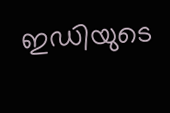ഇഡിയുടെ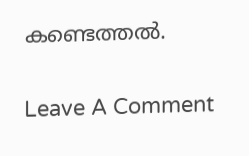കണ്ടെത്തല്‍.

Leave A Comment